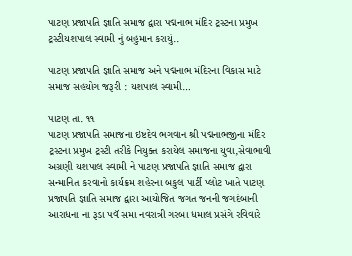પાટણ પ્રજાપતિ જ્ઞાતિ સમાજ દ્વારા પદ્મનાભ મંદિર ટ્રસ્ટના પ્રમુખ ટ્રસ્ટીયશપાલ સ્વામી નું બહુમાન કરાયું..

પાટણ પ્રજાપતિ જ્ઞાતિ સમાજ અને પદ્મનાભ મંદિરના વિકાસ માટે સમાજ સહયોગ જરૂરી : યશપાલ સ્વામી…

પાટણ તા. ૧૧
પાટણ પ્રજાપતિ સમાજના ઇષ્ટદેવ ભગવાન શ્રી પદ્મનાભજીના મંદિર ટ્રસ્ટના પ્રમુખ ટ્રસ્ટી તરીકે નિયુક્ત કરાયેલ સમાજના યુવા,સેવાભાવી અગ્રણી યશપાલ સ્વામી ને પાટણ પ્રજાપતિ જ્ઞાતિ સમાજ દ્વારા સન્માનિત કરવાનો કાર્યક્રમ શહેરના બકુલ પાર્ટી પ્લોટ ખાતે પાટણ પ્રજાપતિ જ્ઞાતિ સમાજ દ્વારા આયોજિત જગત જનની જગદંબાની આરાધના ના રૂડા પવૅ સમા નવરાત્રી ગરબા ધમાલ પ્રસંગે રવિવારે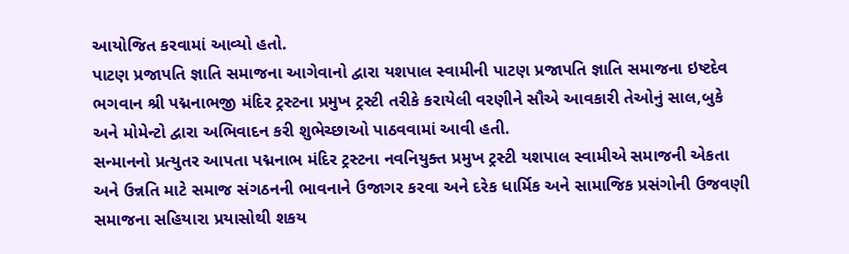આયોજિત કરવામાં આવ્યો હતો.
પાટણ પ્રજાપતિ જ્ઞાતિ સમાજના આગેવાનો દ્વારા યશપાલ સ્વામીની પાટણ પ્રજાપતિ જ્ઞાતિ સમાજના ઇષ્ટદેવ ભગવાન શ્રી પદ્મનાભજી મંદિર ટ્રસ્ટના પ્રમુખ ટ્રસ્ટી તરીકે કરાયેલી વરણીને સૌએ આવકારી તેઓનું સાલ,બુકે અને મોમેન્ટો દ્વારા અભિવાદન કરી શુભેચ્છાઓ પાઠવવામાં આવી હતી.
સન્માનનો પ્રત્યુતર આપતા પદ્મનાભ મંદિર ટ્રસ્ટના નવનિયુક્ત પ્રમુખ ટ્રસ્ટી યશપાલ સ્વામીએ સમાજની એકતા અને ઉન્નતિ માટે સમાજ સંગઠનની ભાવનાને ઉજાગર કરવા અને દરેક ધાર્મિક અને સામાજિક પ્રસંગોની ઉજવણી સમાજના સહિયારા પ્રયાસોથી શકય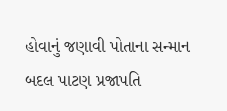હોવાનું જણાવી પોતાના સન્માન બદલ પાટણ પ્રજાપતિ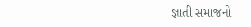જ્ઞાતી સમાજનો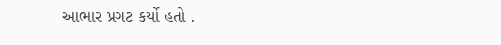આભાર પ્રગટ કર્યો હતો .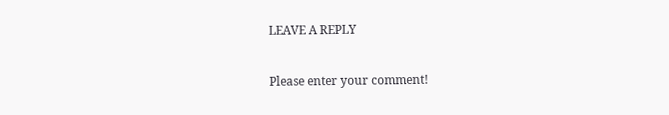LEAVE A REPLY

Please enter your comment!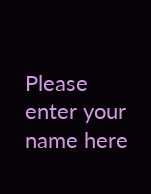Please enter your name here